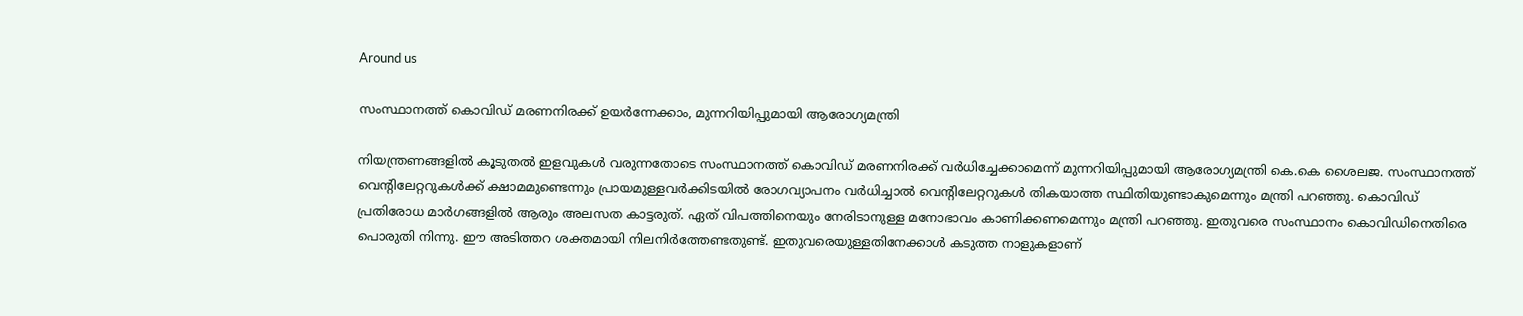Around us

സംസ്ഥാനത്ത് കൊവിഡ് മരണനിരക്ക് ഉയര്‍ന്നേക്കാം, മുന്നറിയിപ്പുമായി ആരോഗ്യമന്ത്രി

നിയന്ത്രണങ്ങളില്‍ കൂടുതല്‍ ഇളവുകള്‍ വരുന്നതോടെ സംസ്ഥാനത്ത് കൊവിഡ് മരണനിരക്ക് വര്‍ധിച്ചേക്കാമെന്ന് മുന്നറിയിപ്പുമായി ആരോഗ്യമന്ത്രി കെ.കെ ശൈലജ. സംസ്ഥാനത്ത് വെന്റിലേറ്ററുകള്‍ക്ക് ക്ഷാമമുണ്ടെന്നും പ്രായമുള്ളവര്‍ക്കിടയില്‍ രോഗവ്യാപനം വര്‍ധിച്ചാല്‍ വെന്റിലേറ്ററുകള്‍ തികയാത്ത സ്ഥിതിയുണ്ടാകുമെന്നും മന്ത്രി പറഞ്ഞു. കൊവിഡ് പ്രതിരോധ മാര്‍ഗങ്ങളില്‍ ആരും അലസത കാട്ടരുത്. ഏത് വിപത്തിനെയും നേരിടാനുള്ള മനോഭാവം കാണിക്കണമെന്നും മന്ത്രി പറഞ്ഞു. ഇതുവരെ സംസ്ഥാനം കൊവിഡിനെതിരെ പൊരുതി നിന്നു. ഈ അടിത്തറ ശക്തമായി നിലനിര്‍ത്തേണ്ടതുണ്ട്. ഇതുവരെയുള്ളതിനേക്കാള്‍ കടുത്ത നാളുകളാണ്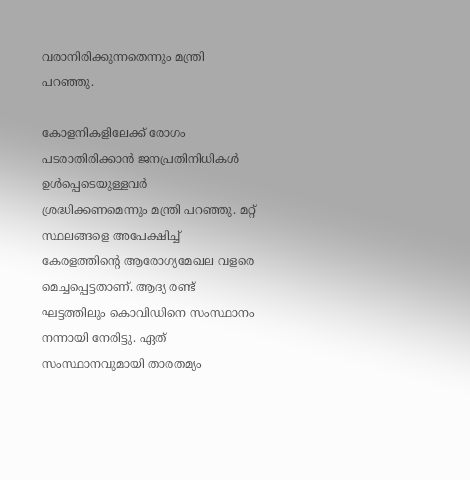വരാനിരിക്കുന്നതെന്നും മന്ത്രി പറഞ്ഞു.

കോളനികളിലേക്ക് രോഗം പടരാതിരിക്കാന്‍ ജനപ്രതിനിധികള്‍ ഉള്‍പ്പെടെയുള്ളവര്‍ ശ്രദ്ധിക്കണമെന്നും മന്ത്രി പറഞ്ഞു. മറ്റ് സ്ഥലങ്ങളെ അപേക്ഷിച്ച് കേരളത്തിന്റെ ആരോഗ്യമേഖല വളരെ മെച്ചപ്പെട്ടതാണ്. ആദ്യ രണ്ട് ഘട്ടത്തിലും കൊവിഡിനെ സംസ്ഥാനം നന്നായി നേരിട്ടു. ഏത് സംസ്ഥാനവുമായി താരതമ്യം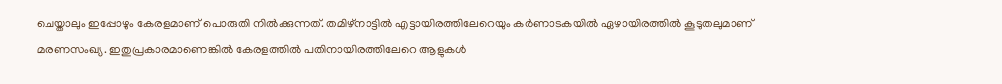ചെയ്താലും ഇപ്പോഴും കേരളമാണ് പൊരുതി നില്‍ക്കുന്നത്. തമിഴ്‌നാട്ടില്‍ എട്ടായിരത്തിലേറെയും കര്‍ണാടകയില്‍ ഏഴായിരത്തില്‍ കൂടുതലുമാണ് മരണസംഖ്യ. ഇതുപ്രകാരമാണെങ്കില്‍ കേരളത്തില്‍ പതിനായിരത്തിലേറെ ആളുകള്‍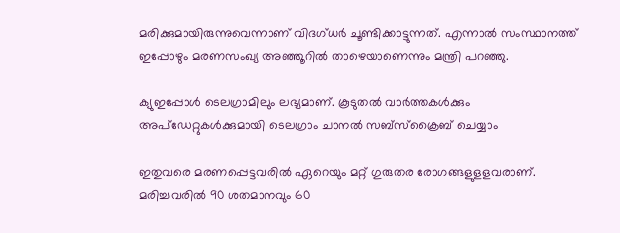മരിക്കുമായിരുന്നുവെന്നാണ് വിദഗ്ധര്‍ ചൂണ്ടിക്കാട്ടുന്നത്. എന്നാല്‍ സംസ്ഥാനത്ത് ഇപ്പോഴും മരണസംഖ്യ അഞ്ഞൂറില്‍ താഴെയാണെന്നും മന്ത്രി പറഞ്ഞു.

ക്യുഇപ്പോള്‍ ടെലഗ്രാമിലും ലഭ്യമാണ്. കൂടുതല്‍ വാര്‍ത്തകള്‍ക്കും അപ്‌ഡേറ്റുകള്‍ക്കുമായി ടെലഗ്രാം ചാനല്‍ സബ്‌സ്‌ക്രൈബ് ചെയ്യാം

ഇതുവരെ മരണപ്പെട്ടവരില്‍ ഏറെയും മറ്റ് ഗുരുതര രോഗങ്ങളുളളവരാണ്. മരിച്ചവരില്‍ 90 ശതമാനവും 60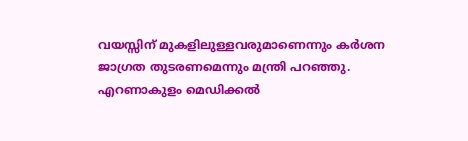വയസ്സിന് മുകളിലുള്ളവരുമാണെന്നും കര്‍ശന ജാഗ്രത തുടരണമെന്നും മന്ത്രി പറഞ്ഞു. എറണാകുളം മെഡിക്കല്‍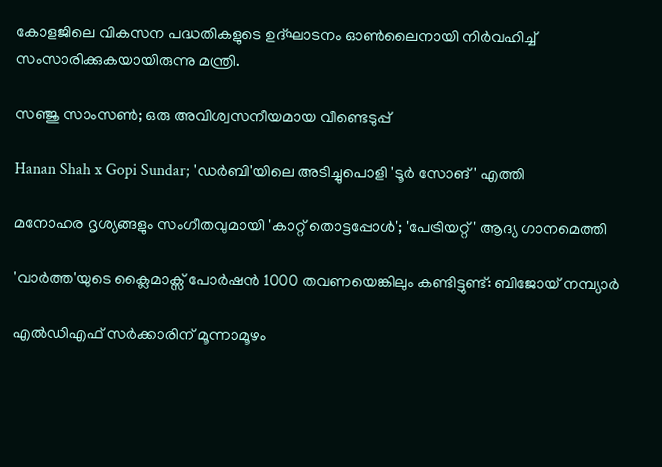കോളജിലെ വികസന പദ്ധതികളുടെ ഉദ്ഘാടനം ഓണ്‍ലൈനായി നിര്‍വഹിച്ച് സംസാരിക്കുകയായിരുന്നു മന്ത്രി.

സഞ്ജു സാംസണ്‍; ഒരു അവിശ്വസനീയമായ വീണ്ടെടുപ്പ്

Hanan Shah x Gopi Sundar; 'ഡർബി'യിലെ അടിച്ചുപൊളി 'ടൂർ സോങ്' എത്തി

മനോഹര ദൃശ്യങ്ങളും സംഗീതവുമായി 'കാറ്റ് തൊട്ടപ്പോൾ'; 'പേട്രിയറ്റ്' ആദ്യ ഗാനമെത്തി

'വാർത്ത'യുടെ ക്ലൈമാക്സ് പോർഷൻ 1000 തവണയെങ്കിലും കണ്ടിട്ടുണ്ട്: ബിജോയ് നമ്പ്യാർ

എല്‍ഡിഎഫ് സര്‍ക്കാരിന് മൂന്നാമൂഴം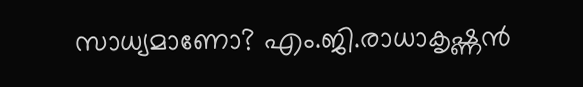സാധ്യമാണോ? എം.ജി.രാധാകൃഷ്ണന്‍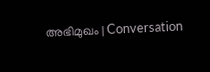അഭിമുഖം | Conversation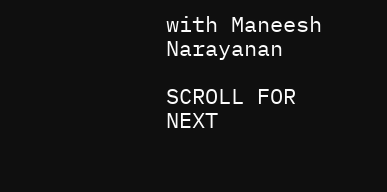with Maneesh Narayanan

SCROLL FOR NEXT